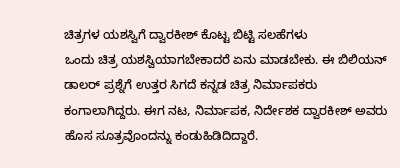ಚಿತ್ರಗಳ ಯಶಸ್ವಿಗೆ ದ್ವಾರಕೀಶ್ ಕೊಟ್ಟ ಬಿಟ್ಟಿ ಸಲಹೆಗಳು
ಒಂದು ಚಿತ್ರ ಯಶಸ್ವಿಯಾಗಬೇಕಾದರೆ ಏನು ಮಾಡಬೇಕು. ಈ ಬಿಲಿಯನ್ ಡಾಲರ್ ಪ್ರಶ್ನೆಗೆ ಉತ್ತರ ಸಿಗದೆ ಕನ್ನಡ ಚಿತ್ರ ನಿರ್ಮಾಪಕರು ಕಂಗಾಲಾಗಿದ್ದರು. ಈಗ ನಟ, ನಿರ್ಮಾಪಕ, ನಿರ್ದೇಶಕ ದ್ವಾರಕೀಶ್ ಅವರು ಹೊಸ ಸೂತ್ರವೊಂದನ್ನು ಕಂಡುಹಿಡಿದಿದ್ದಾರೆ.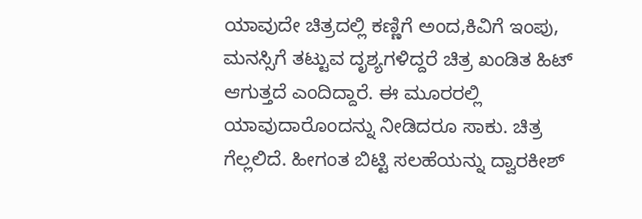ಯಾವುದೇ ಚಿತ್ರದಲ್ಲಿ ಕಣ್ಣಿಗೆ ಅಂದ,ಕಿವಿಗೆ ಇಂಪು, ಮನಸ್ಸಿಗೆ ತಟ್ಟುವ ದೃಶ್ಯಗಳಿದ್ದರೆ ಚಿತ್ರ ಖಂಡಿತ ಹಿಟ್ ಆಗುತ್ತದೆ ಎಂದಿದ್ದಾರೆ. ಈ ಮೂರರಲ್ಲಿ ಯಾವುದಾರೊಂದನ್ನು ನೀಡಿದರೂ ಸಾಕು. ಚಿತ್ರ ಗೆಲ್ಲಲಿದೆ. ಹೀಗಂತ ಬಿಟ್ಟಿ ಸಲಹೆಯನ್ನು ದ್ವಾರಕೀಶ್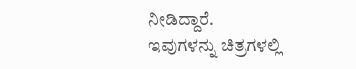ನೀಡಿದ್ದಾರೆ.
ಇವುಗಳನ್ನು ಚಿತ್ರಗಳಲ್ಲಿ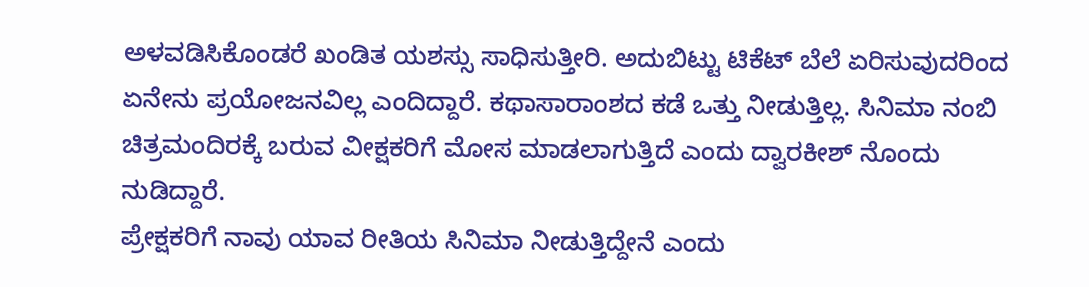ಅಳವಡಿಸಿಕೊಂಡರೆ ಖಂಡಿತ ಯಶಸ್ಸು ಸಾಧಿಸುತ್ತೀರಿ. ಅದುಬಿಟ್ಟು ಟಿಕೆಟ್ ಬೆಲೆ ಏರಿಸುವುದರಿಂದ ಏನೇನು ಪ್ರಯೋಜನವಿಲ್ಲ ಎಂದಿದ್ದಾರೆ. ಕಥಾಸಾರಾಂಶದ ಕಡೆ ಒತ್ತು ನೀಡುತ್ತಿಲ್ಲ. ಸಿನಿಮಾ ನಂಬಿ ಚಿತ್ರಮಂದಿರಕ್ಕೆ ಬರುವ ವೀಕ್ಷಕರಿಗೆ ಮೋಸ ಮಾಡಲಾಗುತ್ತಿದೆ ಎಂದು ದ್ವಾರಕೀಶ್ ನೊಂದು ನುಡಿದ್ದಾರೆ.
ಪ್ರೇಕ್ಷಕರಿಗೆ ನಾವು ಯಾವ ರೀತಿಯ ಸಿನಿಮಾ ನೀಡುತ್ತಿದ್ದೇನೆ ಎಂದು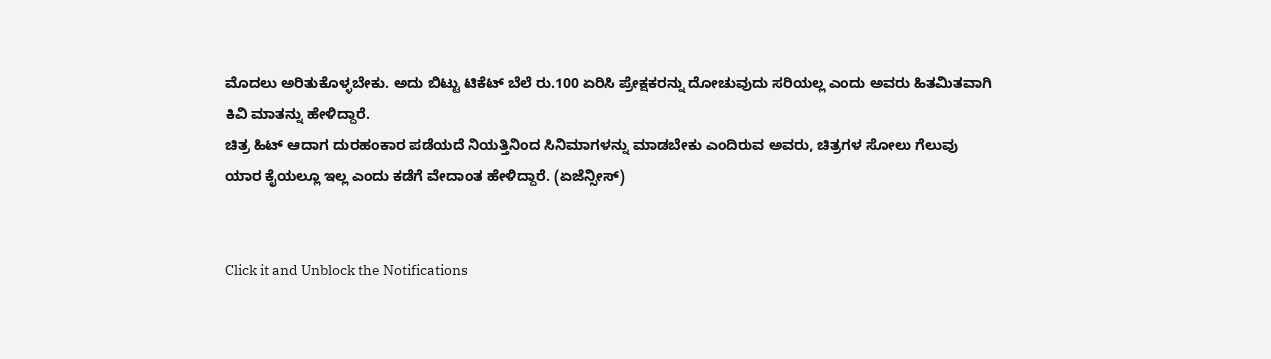ಮೊದಲು ಅರಿತುಕೊಳ್ಳಬೇಕು. ಅದು ಬಿಟ್ಟು ಟಿಕೆಟ್ ಬೆಲೆ ರು.100 ಏರಿಸಿ ಪ್ರೇಕ್ಷಕರನ್ನು ದೋಚುವುದು ಸರಿಯಲ್ಲ ಎಂದು ಅವರು ಹಿತಮಿತವಾಗಿ ಕಿವಿ ಮಾತನ್ನು ಹೇಳಿದ್ದಾರೆ.
ಚಿತ್ರ ಹಿಟ್ ಆದಾಗ ದುರಹಂಕಾರ ಪಡೆಯದೆ ನಿಯತ್ತಿನಿಂದ ಸಿನಿಮಾಗಳನ್ನು ಮಾಡಬೇಕು ಎಂದಿರುವ ಅವರು, ಚಿತ್ರಗಳ ಸೋಲು ಗೆಲುವು ಯಾರ ಕೈಯಲ್ಲೂ ಇಲ್ಲ ಎಂದು ಕಡೆಗೆ ವೇದಾಂತ ಹೇಳಿದ್ದಾರೆ. (ಏಜೆನ್ಸೀಸ್)


Click it and Unblock the Notifications